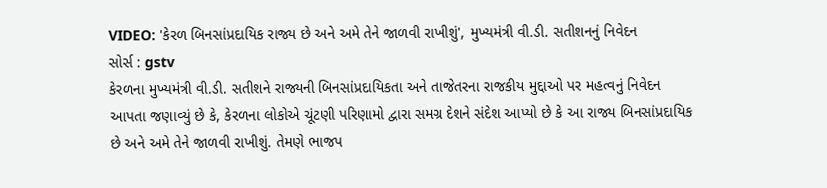VIDEO: 'કેરળ બિનસાંપ્રદાયિક રાજ્ય છે અને અમે તેને જાળવી રાખીશું', મુખ્યમંત્રી વી.ડી. સતીશનનું નિવેદન
સોર્સ : gstv
કેરળના મુખ્યમંત્રી વી.ડી. સતીશને રાજ્યની બિનસાંપ્રદાયિકતા અને તાજેતરના રાજકીય મુદ્દાઓ પર મહત્વનું નિવેદન આપતા જણાવ્યું છે કે, કેરળના લોકોએ ચૂંટણી પરિણામો દ્વારા સમગ્ર દેશને સંદેશ આપ્યો છે કે આ રાજ્ય બિનસાંપ્રદાયિક છે અને અમે તેને જાળવી રાખીશું. તેમણે ભાજપ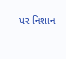પર નિશાન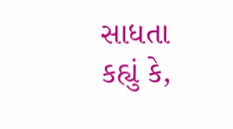સાધતા કહ્યું કે,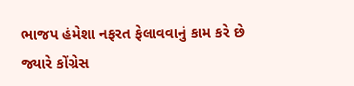ભાજપ હંમેશા નફરત ફેલાવવાનું કામ કરે છે જ્યારે કોંગ્રેસ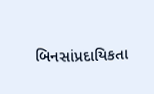બિનસાંપ્રદાયિકતા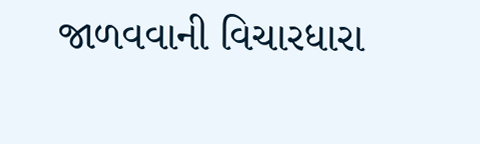જાળવવાની વિચારધારા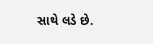સાથે લડે છે.